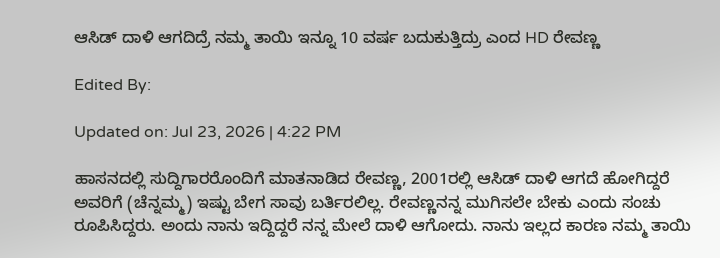ಆಸಿಡ್ ದಾಳಿ ಆಗದಿದ್ರೆ ನಮ್ಮ ತಾಯಿ ಇನ್ನೂ 10 ವರ್ಷ ಬದುಕುತ್ತಿದ್ರು ಎಂದ HD ರೇವಣ್ಣ

Edited By:

Updated on: Jul 23, 2026 | 4:22 PM

ಹಾಸನದಲ್ಲಿ ಸುದ್ದಿಗಾರರೊಂದಿಗೆ ಮಾತನಾಡಿದ ರೇವಣ್ಣ, 2001ರಲ್ಲಿ ಆಸಿಡ್ ದಾಳಿ ಆಗದೆ ಹೋಗಿದ್ದರೆ ಅವರಿಗೆ (ಚೆನ್ನಮ್ಮ) ಇಷ್ಟು ಬೇಗ ಸಾವು ಬರ್ತಿರಲಿಲ್ಲ. ರೇವಣ್ಣನನ್ನ ಮುಗಿಸಲೇ ಬೇಕು ಎಂದು ಸಂಚು ರೂಪಿಸಿದ್ದರು. ಅಂದು ನಾನು ಇದ್ದಿದ್ದರೆ ನನ್ನ ಮೇಲೆ ದಾಳಿ ಆಗೋದು. ನಾನು ಇಲ್ಲದ ಕಾರಣ ನಮ್ಮ ತಾಯಿ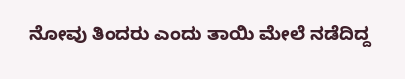ನೋವು ತಿಂದರು ಎಂದು ತಾಯಿ ಮೇಲೆ ನಡೆದಿದ್ದ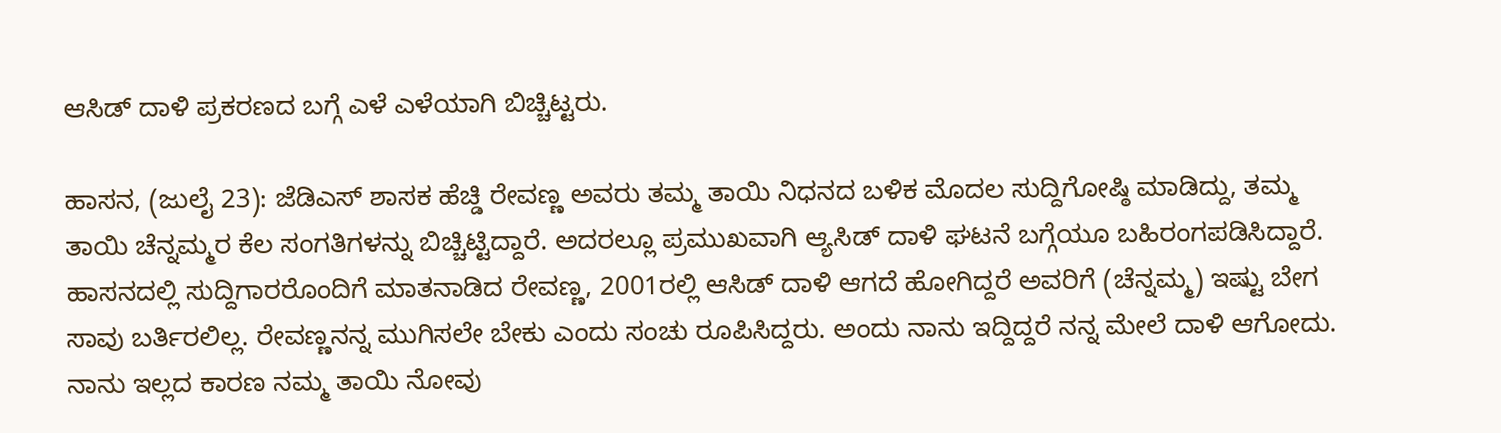ಆಸಿಡ್ ದಾಳಿ ಪ್ರಕರಣದ ಬಗ್ಗೆ ಎಳೆ ಎಳೆಯಾಗಿ ಬಿಚ್ಚಿಟ್ಟರು.

ಹಾಸನ, (ಜುಲೈ 23): ಜೆಡಿಎಸ್ ಶಾಸಕ ಹೆಚ್ಡಿ ರೇವಣ್ಣ ಅವರು ತಮ್ಮ ತಾಯಿ ನಿಧನದ ಬಳಿಕ ಮೊದಲ ಸುದ್ದಿಗೋಷ್ಠಿ ಮಾಡಿದ್ದು, ತಮ್ಮ ತಾಯಿ ಚೆನ್ನಮ್ಮರ ಕೆಲ ಸಂಗತಿಗಳನ್ನು ಬಿಚ್ಚಿಟ್ಟಿದ್ದಾರೆ. ಅದರಲ್ಲೂ ಪ್ರಮುಖವಾಗಿ ಆ್ಯಸಿಡ್ ದಾಳಿ ಘಟನೆ ಬಗ್ಗೆಯೂ ಬಹಿರಂಗಪಡಿಸಿದ್ದಾರೆ. ಹಾಸನದಲ್ಲಿ ಸುದ್ದಿಗಾರರೊಂದಿಗೆ ಮಾತನಾಡಿದ ರೇವಣ್ಣ, 2001ರಲ್ಲಿ ಆಸಿಡ್ ದಾಳಿ ಆಗದೆ ಹೋಗಿದ್ದರೆ ಅವರಿಗೆ (ಚೆನ್ನಮ್ಮ) ಇಷ್ಟು ಬೇಗ ಸಾವು ಬರ್ತಿರಲಿಲ್ಲ. ರೇವಣ್ಣನನ್ನ ಮುಗಿಸಲೇ ಬೇಕು ಎಂದು ಸಂಚು ರೂಪಿಸಿದ್ದರು. ಅಂದು ನಾನು ಇದ್ದಿದ್ದರೆ ನನ್ನ ಮೇಲೆ ದಾಳಿ ಆಗೋದು. ನಾನು ಇಲ್ಲದ ಕಾರಣ ನಮ್ಮ ತಾಯಿ ನೋವು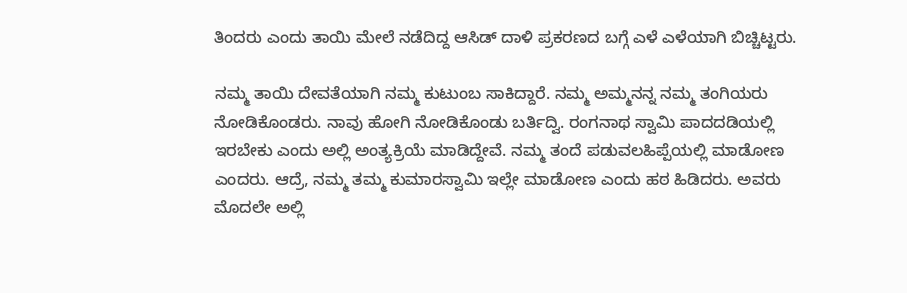ತಿಂದರು ಎಂದು ತಾಯಿ ಮೇಲೆ ನಡೆದಿದ್ದ ಆಸಿಡ್ ದಾಳಿ ಪ್ರಕರಣದ ಬಗ್ಗೆ ಎಳೆ ಎಳೆಯಾಗಿ ಬಿಚ್ಚಿಟ್ಟರು.

ನಮ್ಮ ತಾಯಿ ದೇವತೆಯಾಗಿ ನಮ್ಮ ಕುಟುಂಬ ಸಾಕಿದ್ದಾರೆ. ನಮ್ಮ ಅಮ್ಮನನ್ನ ನಮ್ಮ ತಂಗಿಯರು ನೋಡಿಕೊಂಡರು. ನಾವು ಹೋಗಿ ನೋಡಿಕೊಂಡು ಬರ್ತಿದ್ವಿ. ರಂಗನಾಥ ಸ್ವಾಮಿ ಪಾದದಡಿಯಲ್ಲಿ ಇರಬೇಕು ಎಂದು ಅಲ್ಲಿ ಅಂತ್ಯಕ್ರಿಯೆ ಮಾಡಿದ್ದೇವೆ. ನಮ್ಮ ತಂದೆ ಪಡುವಲಹಿಪ್ಪೆಯಲ್ಲಿ ಮಾಡೋಣ ಎಂದರು. ಆದ್ರೆ, ನಮ್ಮ ತಮ್ಮ ಕುಮಾರಸ್ವಾಮಿ ಇಲ್ಲೇ ಮಾಡೋಣ ಎಂದು ಹಠ ಹಿಡಿದರು. ಅವರು ಮೊದಲೇ ಅಲ್ಲಿ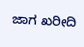ಜಾಗ ಖರೀದಿ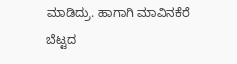ಮಾಡಿದ್ರು. ಹಾಗಾಗಿ ಮಾವಿನಕೆರೆ ಬೆಟ್ಟದ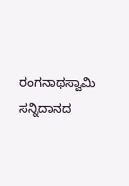ರಂಗನಾಥಸ್ವಾಮಿ ಸನ್ನಿದಾನದ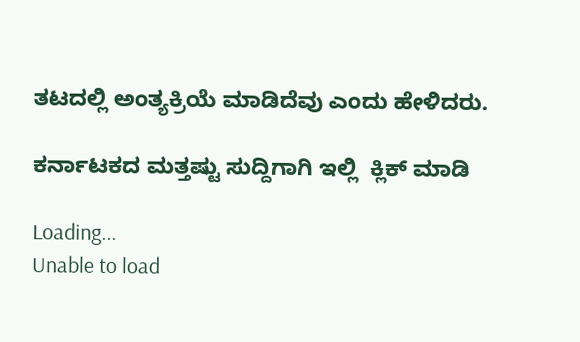ತಟದಲ್ಲಿ ಅಂತ್ಯಕ್ರಿಯೆ ಮಾಡಿದೆವು ಎಂದು ಹೇಳಿದರು.

ಕರ್ನಾಟಕದ ಮತ್ತಷ್ಟು ಸುದ್ದಿಗಾಗಿ ಇಲ್ಲಿ  ಕ್ಲಿಕ್ ಮಾಡಿ

Loading...
Unable to load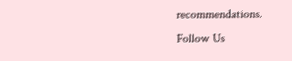recommendations.
Follow Us